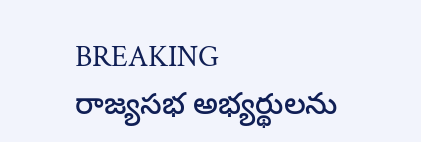BREAKING
రాజ్యసభ అభ్యర్థులను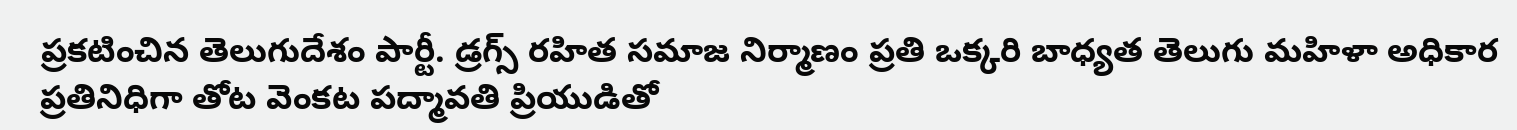ప్రకటించిన తెలుగుదేశం పార్టీ. డ్రగ్స్ రహిత సమాజ నిర్మాణం ప్రతి ఒక్కరి బాధ్యత తెలుగు మహిళా అధికార ప్రతినిధిగా తోట వెంకట పద్మావతి ప్రియుడితో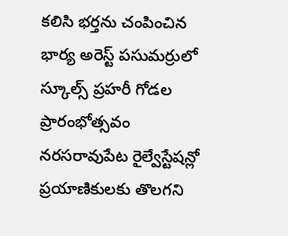కలిసి భర్తను చంపించిన భార్య అరెస్ట్ పసుమర్రులో స్కూల్స్ ప్రహరీ గోడల ప్రారంభోత్సవం నరసరావుపేట రైల్వేస్టేషన్లో ప్రయాణికులకు తొలగని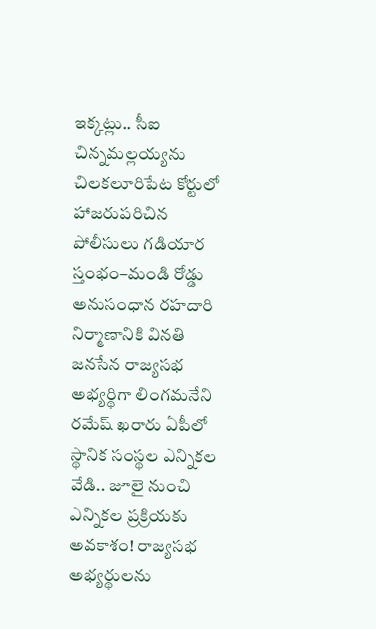ఇక్కట్లు.. సీఐ చిన్నమల్లయ్యను చిలకలూరిపేట కోర్టులో హాజరుపరిచిన పోలీసులు గడియార స్తంభం–మండి రోడ్డు అనుసంధాన రహదారి నిర్మాణానికి వినతి జనసేన రాజ్యసభ అభ్యర్థిగా లింగమనేని రమేష్ ఖరారు ఏపీలో స్థానిక సంస్థల ఎన్నికల వేడి.. జూలై నుంచి ఎన్నికల ప్రక్రియకు అవకాశం! రాజ్యసభ అభ్యర్థులను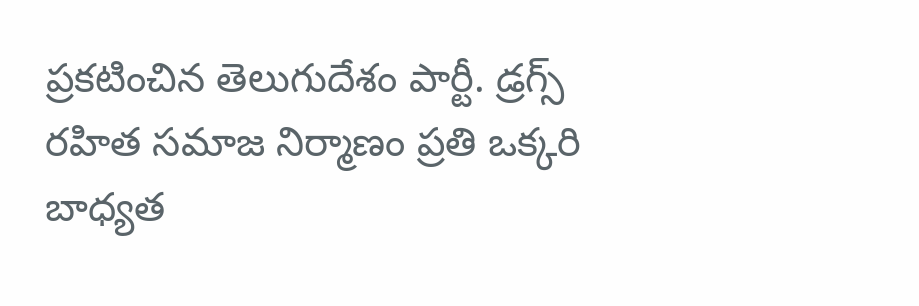ప్రకటించిన తెలుగుదేశం పార్టీ. డ్రగ్స్ రహిత సమాజ నిర్మాణం ప్రతి ఒక్కరి బాధ్యత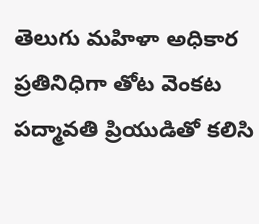తెలుగు మహిళా అధికార ప్రతినిధిగా తోట వెంకట పద్మావతి ప్రియుడితో కలిసి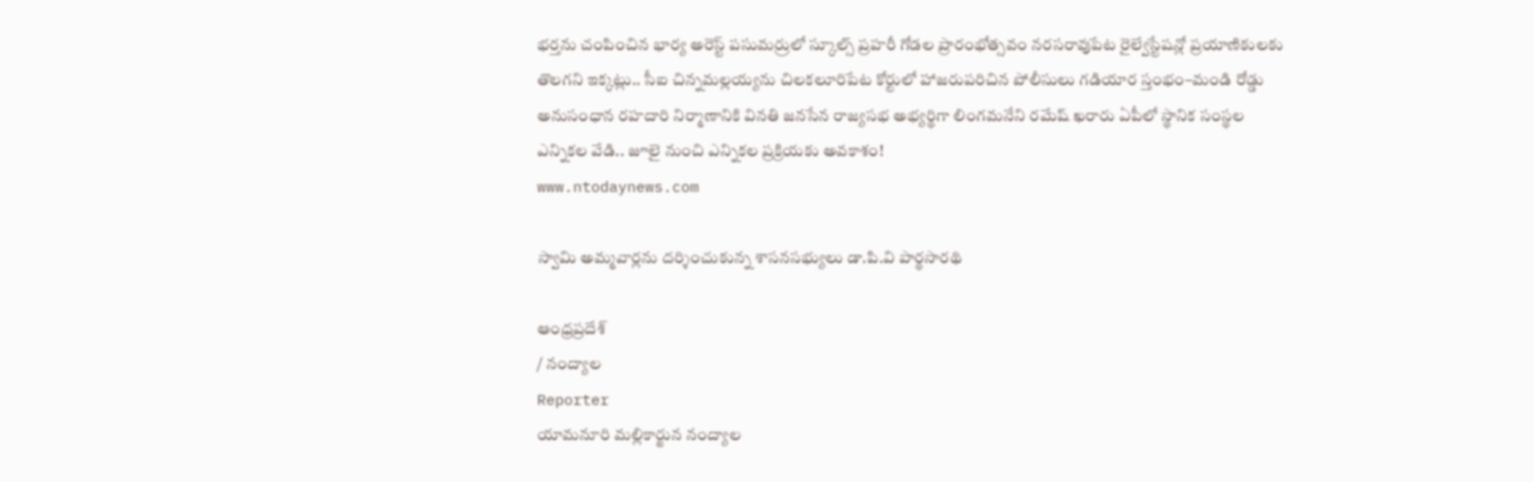భర్తను చంపించిన భార్య అరెస్ట్ పసుమర్రులో స్కూల్స్ ప్రహరీ గోడల ప్రారంభోత్సవం నరసరావుపేట రైల్వేస్టేషన్లో ప్రయాణికులకు తొలగని ఇక్కట్లు.. సీఐ చిన్నమల్లయ్యను చిలకలూరిపేట కోర్టులో హాజరుపరిచిన పోలీసులు గడియార స్తంభం–మండి రోడ్డు అనుసంధాన రహదారి నిర్మాణానికి వినతి జనసేన రాజ్యసభ అభ్యర్థిగా లింగమనేని రమేష్ ఖరారు ఏపీలో స్థానిక సంస్థల ఎన్నికల వేడి.. జూలై నుంచి ఎన్నికల ప్రక్రియకు అవకాశం!
www.ntodaynews.com

స్వామి అమ్మవార్లను దర్శించుకున్న శాసనసభ్యులు డా.పి.వి పార్థసారథి

ఆంధ్రప్రదేశ్
/ నంద్యాల
Reporter
యామనూరి మల్లికార్జున నంద్యాల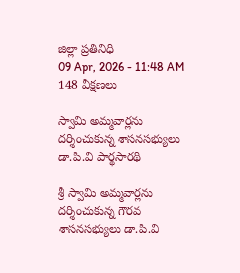జిల్లా ప్రతినిధి
09 Apr, 2026 - 11:48 AM
148 వీక్షణలు

స్వామి అమ్మవార్లను దర్శించుకున్న శాసనసభ్యులు డా.పి.వి పార్థసారథి

శ్రీ స్వామి అమ్మవార్లను దర్శించుకున్న గౌరవ శాసనసభ్యులు డా.పి.వి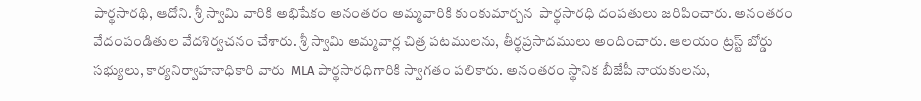పార్థసారథి, ఆదోని. శ్రీ స్వామి వారికి అభిషేకం అనంతరం అమ్మవారికి కుంకుమార్చన  పార్థసారధి దంపతులు జరిపించారు. అనంతరం వేదంపండితుల వేదశిర్వచనం చేశారు. శ్రీ స్వామి అమ్మవార్ల చిత్ర పటములను, తీర్థప్రసాదములు అందించారు. ఆలయం ట్రస్ట్ బోర్డు సభ్యులు, కార్యనిర్వాహనాధికారి వారు  MLA పార్థసారధిగారికి స్వాగతం పలికారు. అనంతరం స్థానిక బీజేపీ నాయకులను,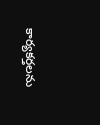కార్యకర్తలను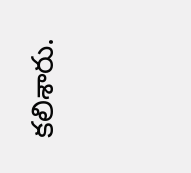కలిశారు.